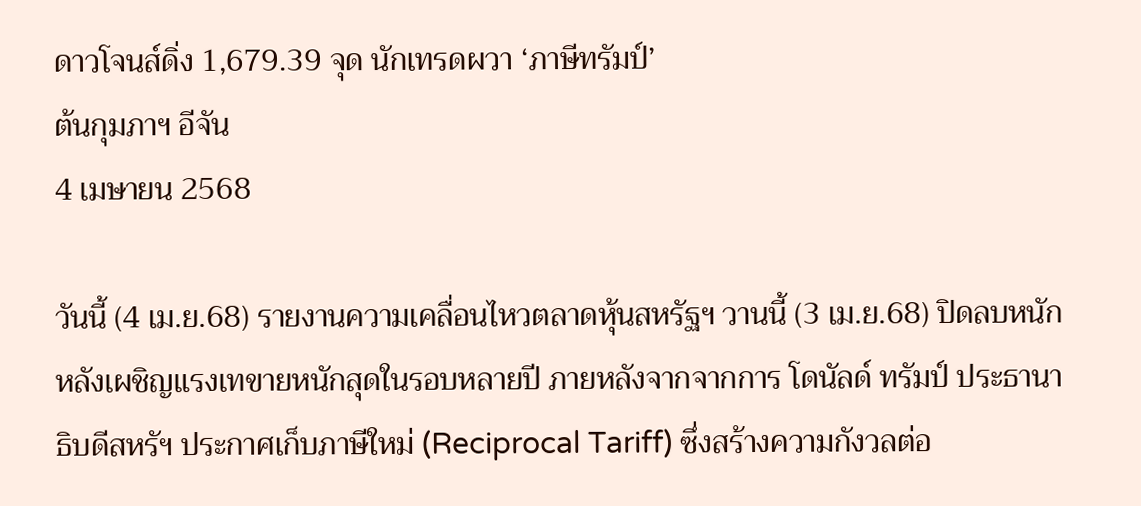ดาวโจนส์ดิ่ง 1,679.39 จุด นักเทรดผวา ‘ภาษีทรัมป์’
ต้นกุมภาฯ อีจัน
4 เมษายน 2568

วันนี้ (4 เม.ย.68) รายงานความเคลื่อนไหวตลาดหุ้นสหรัฐฯ วานนี้ (3 เม.ย.68) ปิดลบหนัก หลังเผชิญแรงเทขายหนักสุดในรอบหลายปี ภายหลังจากจากการ โดนัลด์ ทรัมป์ ประธานาธิบดีสหรัฯ ประกาศเก็บภาษีใหม่ (Reciprocal Tariff) ซึ่งสร้างความกังวลต่อ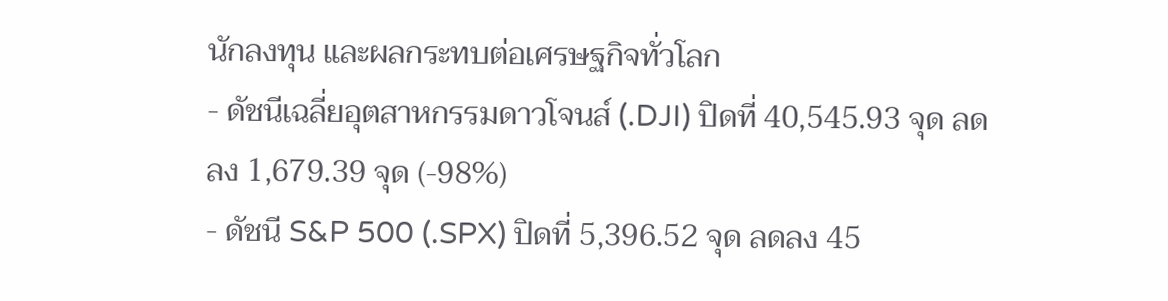นักลงทุน และผลกระทบต่อเศรษฐกิจทั่วโลก
- ดัชนีเฉลี่ยอุตสาหกรรมดาวโจนส์ (.DJI) ปิดที่ 40,545.93 จุด ลดลง 1,679.39 จุด (-98%)
- ดัชนี S&P 500 (.SPX) ปิดที่ 5,396.52 จุด ลดลง 45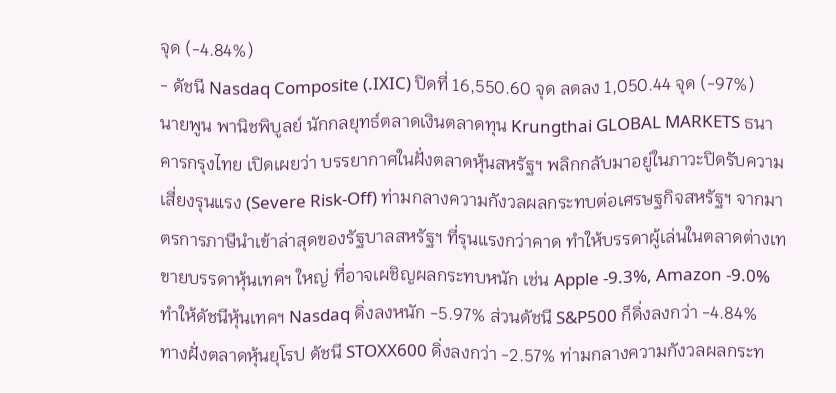จุด (-4.84%)
- ดัชนี Nasdaq Composite (.IXIC) ปิดที่ 16,550.60 จุด ลดลง 1,050.44 จุด (-97%)
นายพูน พานิชพิบูลย์ นักกลยุทธ์ตลาดเงินตลาดทุน Krungthai GLOBAL MARKETS ธนาคารกรุงไทย เปิดเผยว่า บรรยากาศในฝั่งตลาดหุ้นสหรัฐฯ พลิกกลับมาอยู่ในภาวะปิดรับความเสี่ยงรุนแรง (Severe Risk-Off) ท่ามกลางความกังวลผลกระทบต่อเศรษฐกิจสหรัฐฯ จากมาตรการภาษีนำเข้าล่าสุดของรัฐบาลสหรัฐฯ ที่รุนแรงกว่าคาด ทำให้บรรดาผู้เล่นในตลาดต่างเทขายบรรดาหุ้นเทคฯ ใหญ่ ที่อาจเผชิญผลกระทบหนัก เช่น Apple -9.3%, Amazon -9.0% ทำให้ดัชนีหุ้นเทคฯ Nasdaq ดิ่งลงหนัก -5.97% ส่วนดัชนี S&P500 ก็ดิ่งลงกว่า -4.84%
ทางฝั่งตลาดหุ้นยุโรป ดัชนี STOXX600 ดิ่งลงกว่า -2.57% ท่ามกลางความกังวลผลกระท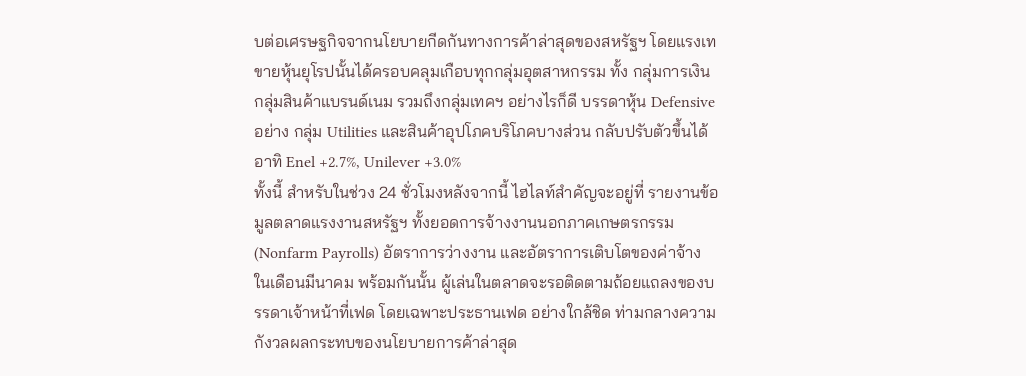บต่อเศรษฐกิจจากนโยบายกีดกันทางการค้าล่าสุดของสหรัฐฯ โดยแรงเทขายหุ้นยุโรปนั้นได้ครอบคลุมเกือบทุกกลุ่มอุตสาหกรรม ทั้ง กลุ่มการเงิน กลุ่มสินค้าแบรนด์เนม รวมถึงกลุ่มเทคฯ อย่างไรก็ดี บรรดาหุ้น Defensive อย่าง กลุ่ม Utilities และสินค้าอุปโภคบริโภคบางส่วน กลับปรับตัวขึ้นได้ อาทิ Enel +2.7%, Unilever +3.0%
ทั้งนี้ สำหรับในช่วง 24 ชั่วโมงหลังจากนี้ ไฮไลท์สำคัญจะอยู่ที่ รายงานข้อมูลตลาดแรงงานสหรัฐฯ ทั้งยอดการจ้างงานนอกภาคเกษตรกรรม (Nonfarm Payrolls) อัตราการว่างงาน และอัตราการเติบโตของค่าจ้าง ในเดือนมีนาคม พร้อมกันนั้น ผู้เล่นในตลาดจะรอติดตามถ้อยแถลงของบรรดาเจ้าหน้าที่เฟด โดยเฉพาะประธานเฟด อย่างใกล้ชิด ท่ามกลางความกังวลผลกระทบของนโยบายการค้าล่าสุด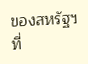ของสหรัฐฯ ที่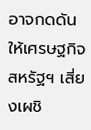อาจกดดันให้เศรษฐกิจสหรัฐฯ เสี่ยงเผชิ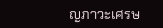ญภาวะเศรษ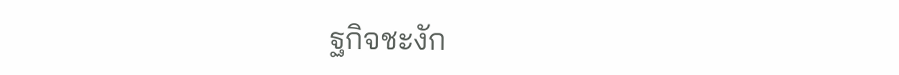ฐกิจชะงัก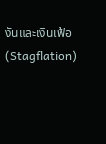งันและเงินเฟ้อ (Stagflation)